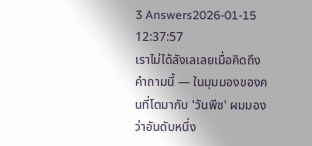3 Answers2026-01-15 12:37:57
เราไม่ได้ลังเลเลยเมื่อคิดถึงคำถามนี้ — ในมุมมองของคนที่โตมากับ 'วันพีช' ผมมองว่าอันดับหนึ่ง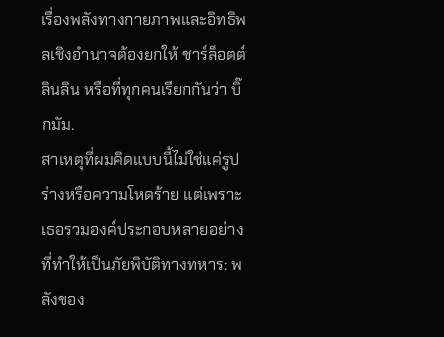เรื่องพลังทางกายภาพและอิทธิพลเชิงอำนาจต้องยกให้ ชาร์ล็อตต์ ลินลิน หรือที่ทุกคนเรียกกันว่า บิ๊กมัม.
สาเหตุที่ผมคิดแบบนี้ไม่ใช่แค่รูปร่างหรือความโหดร้าย แต่เพราะเธอรวมองค์ประกอบหลายอย่างที่ทำให้เป็นภัยพิบัติทางทหาร: พลังของ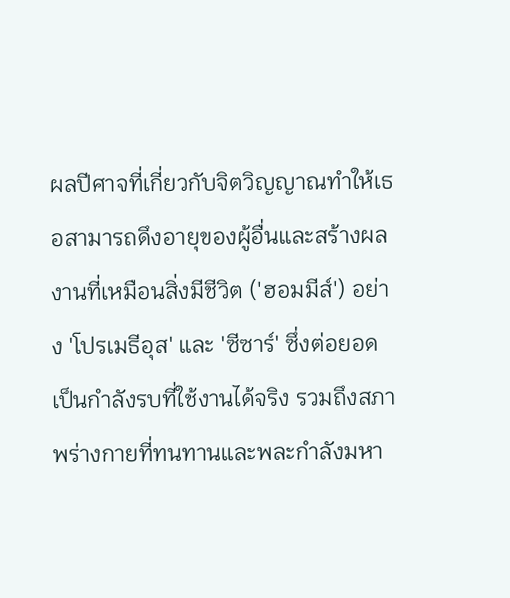ผลปีศาจที่เกี่ยวกับจิตวิญญาณทำให้เธอสามารถดึงอายุของผู้อื่นและสร้างผลงานที่เหมือนสิ่งมีชีวิต ('ฮอมมีส์') อย่าง 'โปรเมธีอุส' และ 'ซีซาร์' ซึ่งต่อยอดเป็นกำลังรบที่ใช้งานได้จริง รวมถึงสภาพร่างกายที่ทนทานและพละกำลังมหา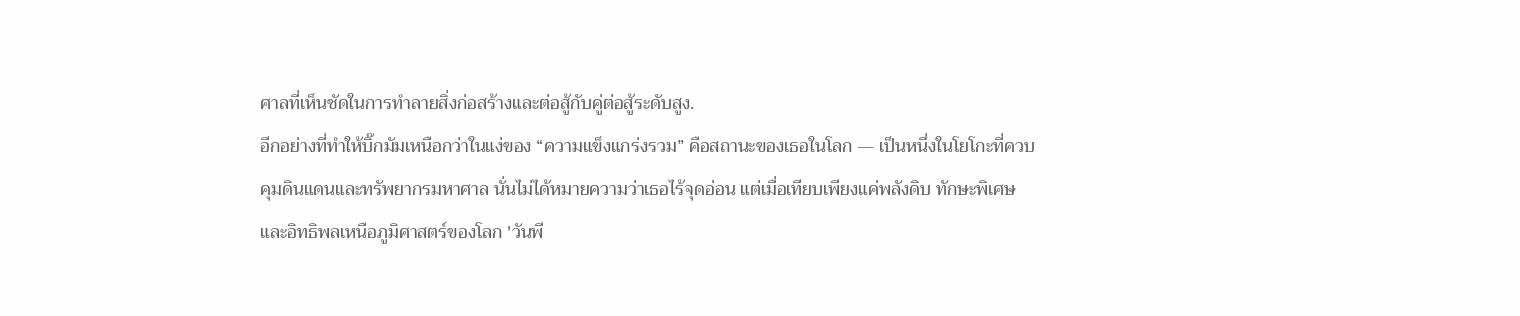ศาลที่เห็นชัดในการทำลายสิ่งก่อสร้างและต่อสู้กับคู่ต่อสู้ระดับสูง.
อีกอย่างที่ทำให้บิ๊กมัมเหนือกว่าในแง่ของ “ความแข็งแกร่งรวม” คือสถานะของเธอในโลก — เป็นหนึ่งในโยโกะที่ควบคุมดินแดนและทรัพยากรมหาศาล นั่นไม่ได้หมายความว่าเธอไร้จุดอ่อน แต่เมื่อเทียบเพียงแค่พลังดิบ ทักษะพิเศษ และอิทธิพลเหนือภูมิศาสตร์ของโลก 'วันพี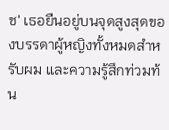ช' เธอยืนอยู่บนจุดสูงสุดของบรรดาผู้หญิงทั้งหมดสำหรับผม และความรู้สึกท่วมท้น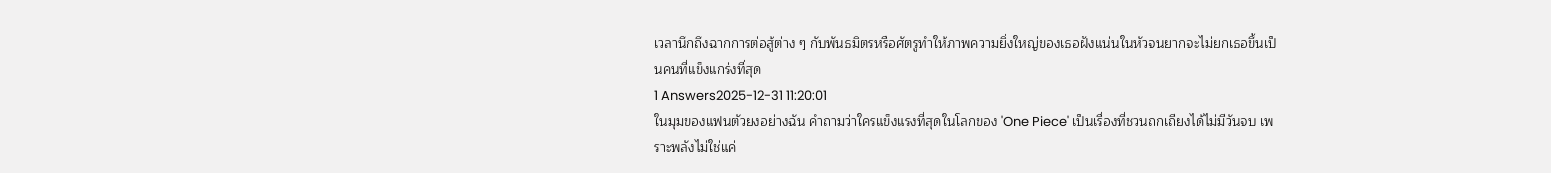เวลานึกถึงฉากการต่อสู้ต่าง ๆ กับพันธมิตรหรือศัตรูทำให้ภาพความยิ่งใหญ่ของเธอฝังแน่นในหัวจนยากจะไม่ยกเธอขึ้นเป็นคนที่แข็งแกร่งที่สุด
1 Answers2025-12-31 11:20:01
ในมุมของแฟนตัวยงอย่างฉัน คำถามว่าใครแข็งแรงที่สุดในโลกของ 'One Piece' เป็นเรื่องที่ชวนถกเถียงได้ไม่มีวันจบ เพราะพลังไม่ใช่แค่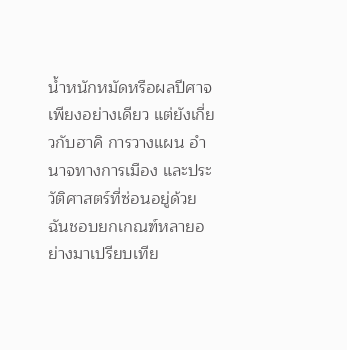น้ำหนักหมัดหรือผลปีศาจเพียงอย่างเดียว แต่ยังเกี่ยวกับฮาคิ การวางแผน อำนาจทางการเมือง และประวัติศาสตร์ที่ซ่อนอยู่ด้วย ฉันชอบยกเกณฑ์หลายอย่างมาเปรียบเทีย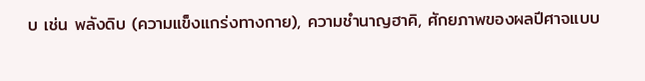บ เช่น พลังดิบ (ความแข็งแกร่งทางกาย), ความชำนาญฮาคิ, ศักยภาพของผลปีศาจแบบ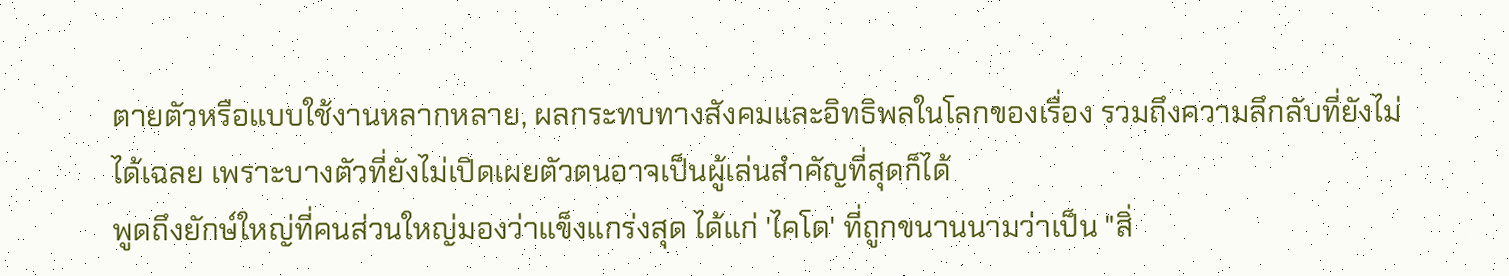ตายตัวหรือแบบใช้งานหลากหลาย, ผลกระทบทางสังคมและอิทธิพลในโลกของเรื่อง รวมถึงความลึกลับที่ยังไม่ได้เฉลย เพราะบางตัวที่ยังไม่เปิดเผยตัวตนอาจเป็นผู้เล่นสำคัญที่สุดก็ได้
พูดถึงยักษ์ใหญ่ที่คนส่วนใหญ่มองว่าแข็งแกร่งสุด ได้แก่ 'ไคโด' ที่ถูกขนานนามว่าเป็น "สิ่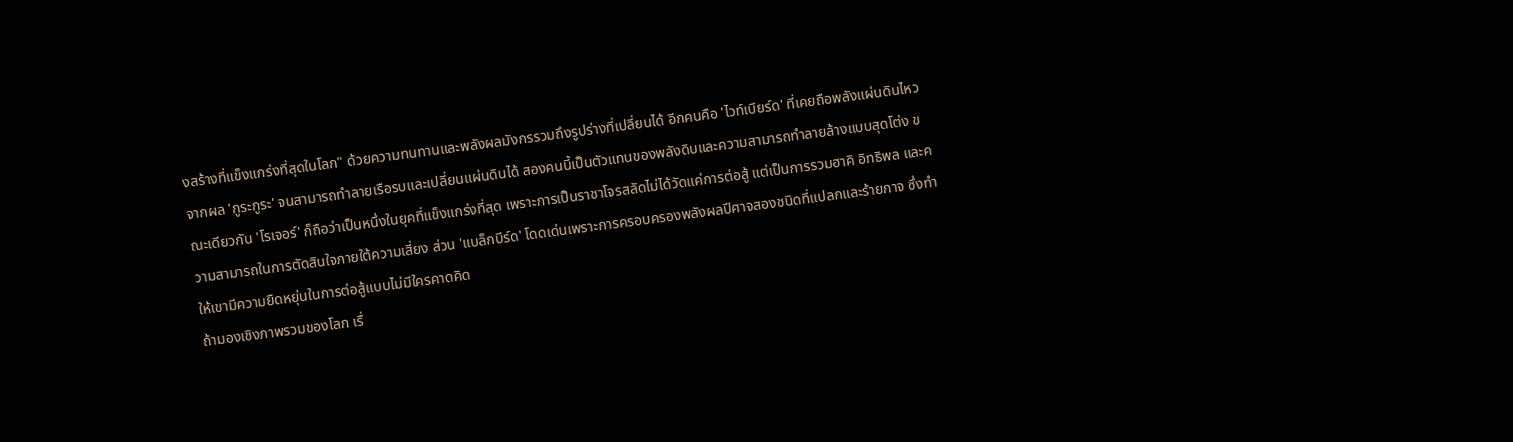งสร้างที่แข็งแกร่งที่สุดในโลก" ด้วยความทนทานและพลังผลมังกรรวมถึงรูปร่างที่เปลี่ยนได้ อีกคนคือ 'ไวท์เบียร์ด' ที่เคยถือพลังแผ่นดินไหวจากผล 'กูระกูระ' จนสามารถทำลายเรือรบและเปลี่ยนแผ่นดินได้ สองคนนี้เป็นตัวแทนของพลังดิบและความสามารถทำลายล้างแบบสุดโต่ง ขณะเดียวกัน 'โรเจอร์' ก็ถือว่าเป็นหนึ่งในยุคที่แข็งแกร่งที่สุด เพราะการเป็นราชาโจรสลัดไม่ได้วัดแค่การต่อสู้ แต่เป็นการรวมฮาคิ อิทธิพล และความสามารถในการตัดสินใจภายใต้ความเสี่ยง ส่วน 'แบล็กบีร์ด' โดดเด่นเพราะการครอบครองพลังผลปีศาจสองชนิดที่แปลกและร้ายกาจ ซึ่งทำให้เขามีความยืดหยุ่นในการต่อสู้แบบไม่มีใครคาดคิด
ถ้ามองเชิงภาพรวมของโลก เรื่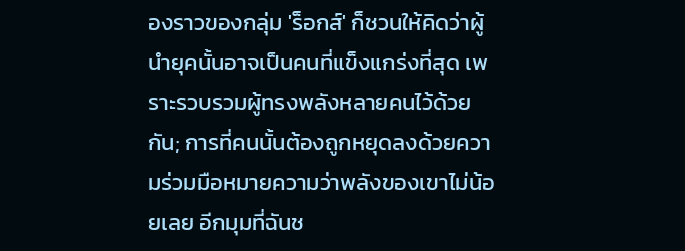องราวของกลุ่ม 'ร็อกส์' ก็ชวนให้คิดว่าผู้นำยุคนั้นอาจเป็นคนที่แข็งแกร่งที่สุด เพราะรวบรวมผู้ทรงพลังหลายคนไว้ด้วยกัน; การที่คนนั้นต้องถูกหยุดลงด้วยความร่วมมือหมายความว่าพลังของเขาไม่น้อยเลย อีกมุมที่ฉันช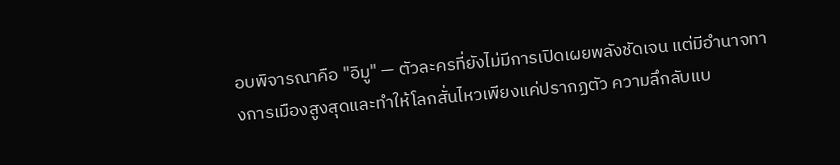อบพิจารณาคือ "อิมู" — ตัวละครที่ยังไม่มีการเปิดเผยพลังชัดเจน แต่มีอำนาจทางการเมืองสูงสุดและทำให้โลกสั่นไหวเพียงแค่ปรากฏตัว ความลึกลับแบ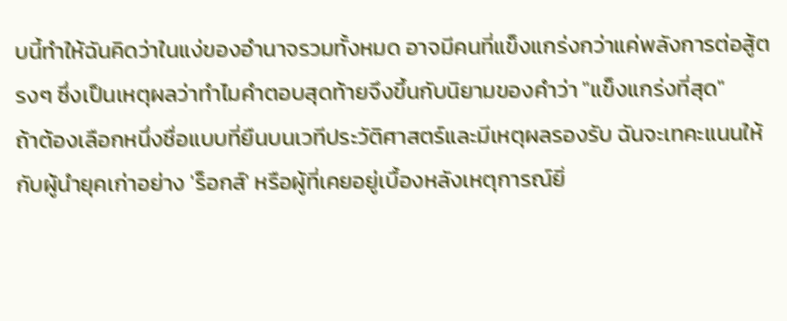บนี้ทำให้ฉันคิดว่าในแง่ของอำนาจรวมทั้งหมด อาจมีคนที่แข็งแกร่งกว่าแค่พลังการต่อสู้ตรงๆ ซึ่งเป็นเหตุผลว่าทำไมคำตอบสุดท้ายจึงขึ้นกับนิยามของคำว่า "แข็งแกร่งที่สุด"
ถ้าต้องเลือกหนึ่งชื่อแบบที่ยืนบนเวทีประวัติศาสตร์และมีเหตุผลรองรับ ฉันจะเทคะแนนให้กับผู้นำยุคเก่าอย่าง 'ร็อกส์' หรือผู้ที่เคยอยู่เบื้องหลังเหตุการณ์ยิ่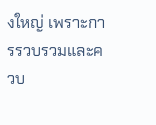งใหญ่ เพราะการรวบรวมและควบ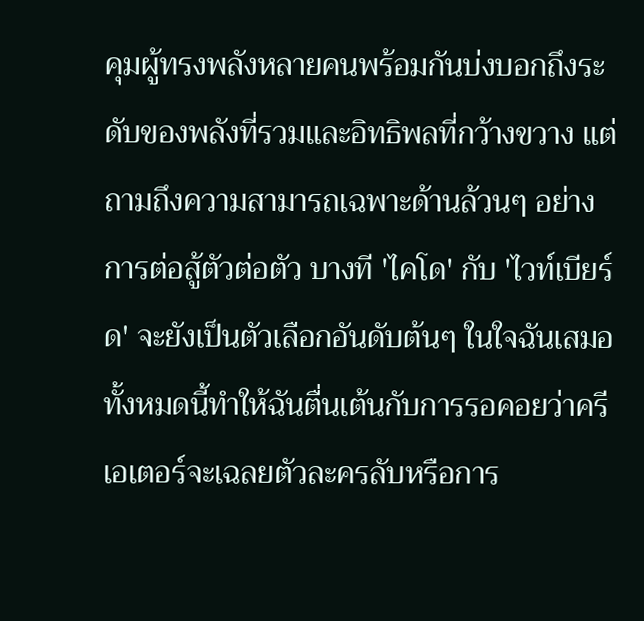คุมผู้ทรงพลังหลายคนพร้อมกันบ่งบอกถึงระดับของพลังที่รวมและอิทธิพลที่กว้างขวาง แต่ถามถึงความสามารถเฉพาะด้านล้วนๆ อย่างการต่อสู้ตัวต่อตัว บางที 'ไคโด' กับ 'ไวท์เบียร์ด' จะยังเป็นตัวเลือกอันดับต้นๆ ในใจฉันเสมอ ทั้งหมดนี้ทำให้ฉันตื่นเต้นกับการรอคอยว่าครีเอเตอร์จะเฉลยตัวละครลับหรือการ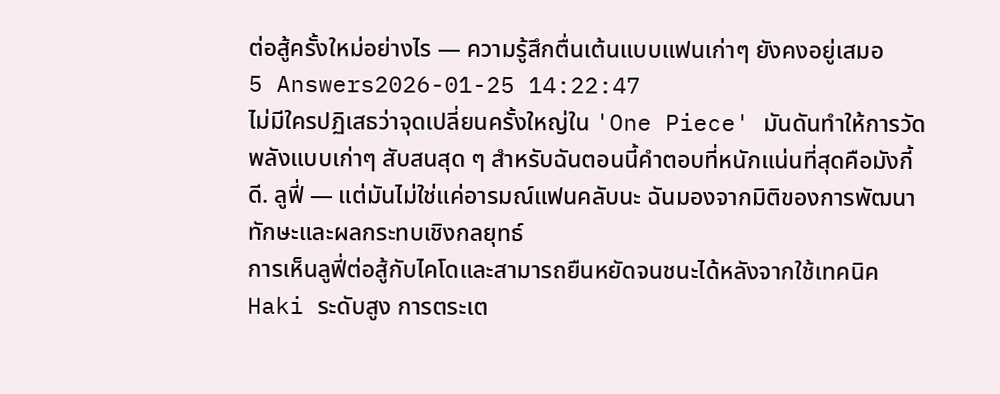ต่อสู้ครั้งใหม่อย่างไร — ความรู้สึกตื่นเต้นแบบแฟนเก่าๆ ยังคงอยู่เสมอ
5 Answers2026-01-25 14:22:47
ไม่มีใครปฏิเสธว่าจุดเปลี่ยนครั้งใหญ่ใน 'One Piece' มันดันทำให้การวัดพลังแบบเก่าๆ สับสนสุด ๆ สำหรับฉันตอนนี้คำตอบที่หนักแน่นที่สุดคือมังกี้ ดี. ลูฟี่ — แต่มันไม่ใช่แค่อารมณ์แฟนคลับนะ ฉันมองจากมิติของการพัฒนาทักษะและผลกระทบเชิงกลยุทธ์
การเห็นลูฟี่ต่อสู้กับไคโดและสามารถยืนหยัดจนชนะได้หลังจากใช้เทคนิค Haki ระดับสูง การตระเต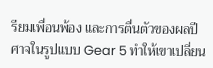รียมเพื่อนพ้อง และการตื่นตัวของผลปีศาจในรูปแบบ Gear 5 ทำให้เขาเปลี่ยน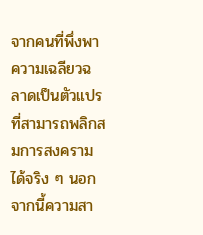จากคนที่พึ่งพาความเฉลียวฉลาดเป็นตัวแปรที่สามารถพลิกสมการสงครามได้จริง ๆ นอกจากนี้ความสา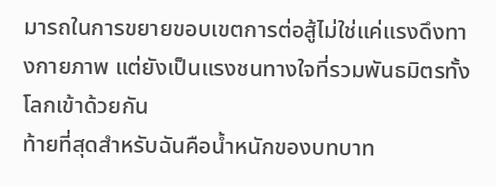มารถในการขยายขอบเขตการต่อสู้ไม่ใช่แค่แรงดึงทางกายภาพ แต่ยังเป็นแรงชนทางใจที่รวมพันธมิตรทั้งโลกเข้าด้วยกัน
ท้ายที่สุดสำหรับฉันคือน้ำหนักของบทบาท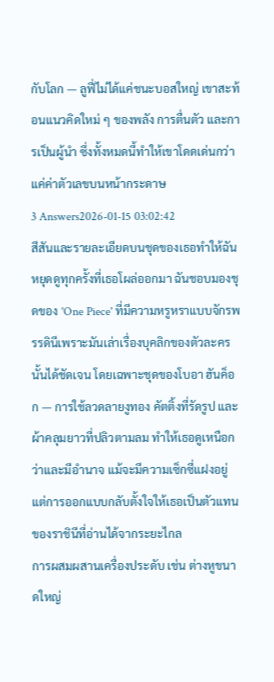กับโลก — ลูฟี่ไม่ได้แค่ชนะบอสใหญ่ เขาสะท้อนแนวคิดใหม่ ๆ ของพลัง การตื่นตัว และการเป็นผู้นำ ซึ่งทั้งหมดนี้ทำให้เขาโดดเด่นกว่าแค่ค่าตัวเลขบนหน้ากระดาษ
3 Answers2026-01-15 03:02:42
สีสันและรายละเอียดบนชุดของเธอทำให้ฉันหยุดดูทุกครั้งที่เธอโผล่ออกมา ฉันชอบมองชุดของ 'One Piece' ที่มีความหรูหราแบบจักรพรรดินีเพราะมันเล่าเรื่องบุคลิกของตัวละครนั้นได้ชัดเจน โดยเฉพาะชุดของโบอา ฮันค็อก — การใช้ลวดลายงูทอง คัตติ้งที่รัดรูป และผ้าคลุมยาวที่ปลิวตามลม ทำให้เธอดูเหนือกว่าและมีอำนาจ แม้จะมีความเซ็กซี่แฝงอยู่ แต่การออกแบบกลับตั้งใจให้เธอเป็นตัวแทนของราชินีที่อ่านได้จากระยะไกล
การผสมผสานเครื่องประดับ เช่น ต่างหูขนาดใหญ่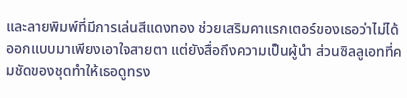และลายพิมพ์ที่มีการเล่นสีแดงทอง ช่วยเสริมคาแรกเตอร์ของเธอว่าไม่ได้ออกแบบมาเพียงเอาใจสายตา แต่ยังสื่อถึงความเป็นผู้นำ ส่วนซิลลูเอทที่คมชัดของชุดทำให้เธอดูทรง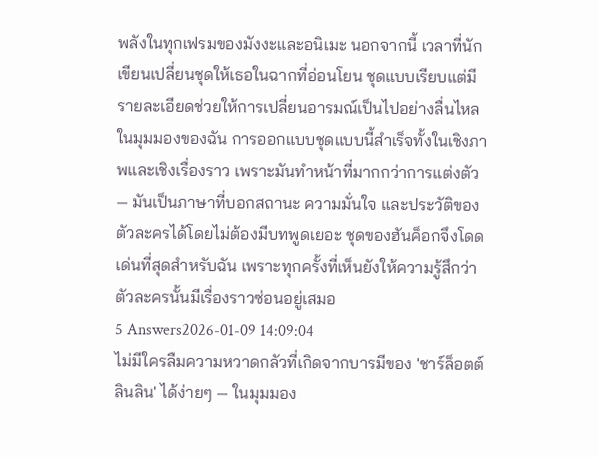พลังในทุกเฟรมของมังงะและอนิเมะ นอกจากนี้ เวลาที่นักเขียนเปลี่ยนชุดให้เธอในฉากที่อ่อนโยน ชุดแบบเรียบแต่มีรายละเอียดช่วยให้การเปลี่ยนอารมณ์เป็นไปอย่างลื่นไหล
ในมุมมองของฉัน การออกแบบชุดแบบนี้สำเร็จทั้งในเชิงภาพและเชิงเรื่องราว เพราะมันทำหน้าที่มากกว่าการแต่งตัว — มันเป็นภาษาที่บอกสถานะ ความมั่นใจ และประวัติของตัวละครได้โดยไม่ต้องมีบทพูดเยอะ ชุดของฮันค็อกจึงโดดเด่นที่สุดสำหรับฉัน เพราะทุกครั้งที่เห็นยังให้ความรู้สึกว่าตัวละครนั้นมีเรื่องราวซ่อนอยู่เสมอ
5 Answers2026-01-09 14:09:04
ไม่มีใครลืมความหวาดกลัวที่เกิดจากบารมีของ 'ชาร์ล็อตต์ ลินลิน' ได้ง่ายๆ — ในมุมมอง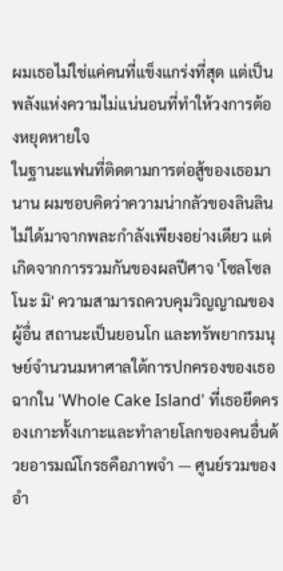ผมเธอไม่ใช่แค่คนที่แข็งแกร่งที่สุด แต่เป็นพลังแห่งความไม่แน่นอนที่ทำให้วงการต้องหยุดหายใจ
ในฐานะแฟนที่ติดตามการต่อสู้ของเธอมานาน ผมชอบคิดว่าความน่ากลัวของลินลินไม่ได้มาจากพละกำลังเพียงอย่างเดียว แต่เกิดจากการรวมกันของผลปีศาจ 'โซลโซล โนะ มิ' ความสามารถควบคุมวิญญาณของผู้อื่น สถานะเป็นยอนโก และทรัพยากรมนุษย์จำนวนมหาศาลใต้การปกครองของเธอ ฉากใน 'Whole Cake Island' ที่เธอยึดครองเกาะทั้งเกาะและทำลายโลกของคนอื่นด้วยอารมณ์โกรธคือภาพจำ — ศูนย์รวมของอำ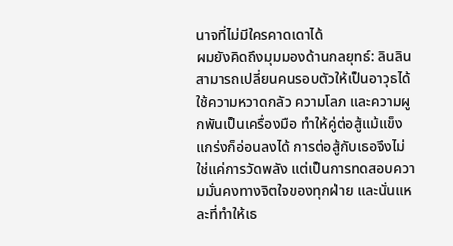นาจที่ไม่มีใครคาดเดาได้
ผมยังคิดถึงมุมมองด้านกลยุทธ์: ลินลินสามารถเปลี่ยนคนรอบตัวให้เป็นอาวุธได้ ใช้ความหวาดกลัว ความโลภ และความผูกพันเป็นเครื่องมือ ทำให้คู่ต่อสู้แม้แข็งแกร่งก็อ่อนลงได้ การต่อสู้กับเธอจึงไม่ใช่แค่การวัดพลัง แต่เป็นการทดสอบความมั่นคงทางจิตใจของทุกฝ่าย และนั่นแหละที่ทำให้เธ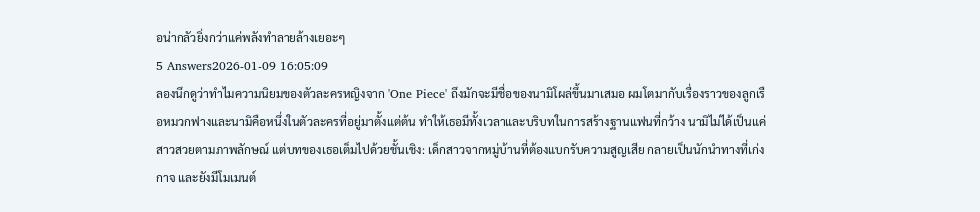อน่ากลัวยิ่งกว่าแค่พลังทำลายล้างเยอะๆ
5 Answers2026-01-09 16:05:09
ลองนึกดูว่าทำไมความนิยมของตัวละครหญิงจาก 'One Piece' ถึงมักจะมีชื่อของนามิโผล่ขึ้นมาเสมอ ผมโตมากับเรื่องราวของลูกเรือหมวกฟางและนามิคือหนึ่งในตัวละครที่อยู่มาตั้งแต่ต้น ทำให้เธอมีทั้งเวลาและบริบทในการสร้างฐานแฟนที่กว้าง นามิไม่ได้เป็นแค่สาวสวยตามภาพลักษณ์ แต่บทของเธอเต็มไปด้วยชั้นเชิง: เด็กสาวจากหมู่บ้านที่ต้องแบกรับความสูญเสีย กลายเป็นนักนำทางที่เก่งกาจ และยังมีโมเมนต์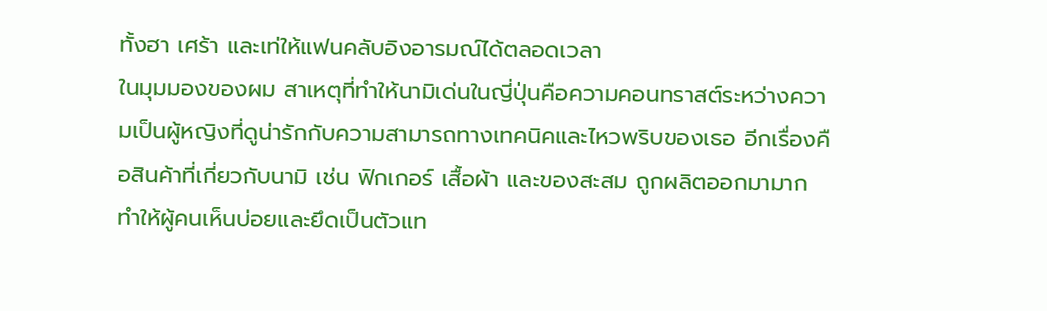ทั้งฮา เศร้า และเท่ให้แฟนคลับอิงอารมณ์ได้ตลอดเวลา
ในมุมมองของผม สาเหตุที่ทำให้นามิเด่นในญี่ปุ่นคือความคอนทราสต์ระหว่างความเป็นผู้หญิงที่ดูน่ารักกับความสามารถทางเทคนิคและไหวพริบของเธอ อีกเรื่องคือสินค้าที่เกี่ยวกับนามิ เช่น ฟิกเกอร์ เสื้อผ้า และของสะสม ถูกผลิตออกมามาก ทำให้ผู้คนเห็นบ่อยและยึดเป็นตัวแท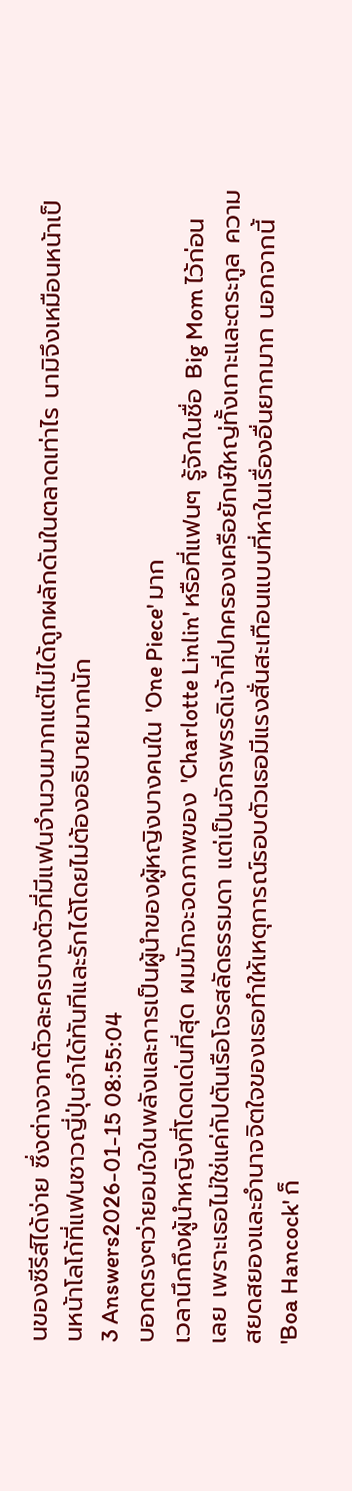นของซีรีส์ได้ง่าย ซึ่งต่างจากตัวละครบางตัวที่มีแฟนจำนวนมากแต่ไม่ได้ถูกผลักดันในตลาดเท่าไร นามิจึงเหมือนหน้าเป็นหน้าโลโก้ที่แฟนชาวญี่ปุ่นจำได้ทันทีและรักได้โดยไม่ต้องอธิบายมากนัก
3 Answers2026-01-15 08:55:04
บอกตรงๆว่ายอมใจในพลังและการเป็นผู้นำของผู้หญิงบางคนใน 'One Piece' มาก
เวลานึกถึงผู้นำหญิงที่โดดเด่นที่สุด ผมมักจะจดภาพของ 'Charlotte Linlin' หรือที่แฟนๆ รู้จักในชื่อ Big Mom ไว้ก่อนเลย เพราะเธอไม่ใช่แค่กัปตันเรือโจรสลัดธรรมดา แต่เป็นจักรพรรดิเจ้าที่ปกครองเครือยักษ์ใหญ่ทั้งเกาะและตระกูล ความสยดสยองและอำนาจจิตใจของเธอทำให้เหตุการณ์รอบตัวเธอมีแรงสั่นสะเทือนแบบที่หาในเรื่องอื่นยากมาก นอกจากนี้ 'Boa Hancock' ก็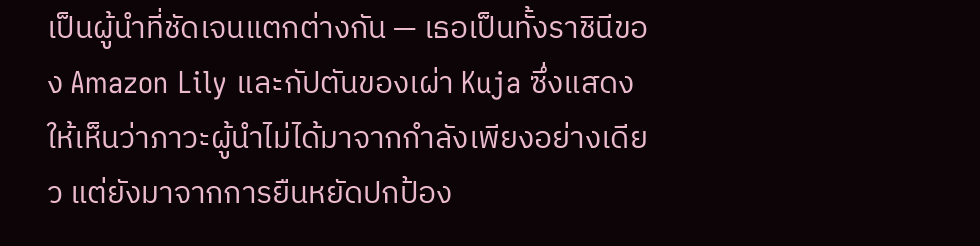เป็นผู้นำที่ชัดเจนแตกต่างกัน — เธอเป็นทั้งราชินีของ Amazon Lily และกัปตันของเผ่า Kuja ซึ่งแสดงให้เห็นว่าภาวะผู้นำไม่ได้มาจากกำลังเพียงอย่างเดียว แต่ยังมาจากการยืนหยัดปกป้อง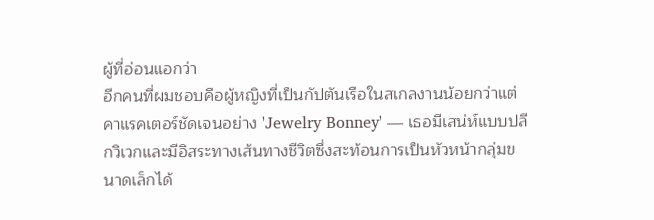ผู้ที่อ่อนแอกว่า
อีกคนที่ผมชอบคือผู้หญิงที่เป็นกัปตันเรือในสเกลงานน้อยกว่าแต่คาแรคเตอร์ชัดเจนอย่าง 'Jewelry Bonney' — เธอมีเสน่ห์แบบปลีกวิเวกและมีอิสระทางเส้นทางชีวิตซึ่งสะท้อนการเป็นหัวหน้ากลุ่มขนาดเล็กได้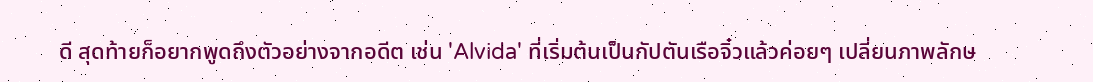ดี สุดท้ายก็อยากพูดถึงตัวอย่างจากอดีต เช่น 'Alvida' ที่เริ่มต้นเป็นกัปตันเรือจิ๋วแล้วค่อยๆ เปลี่ยนภาพลักษ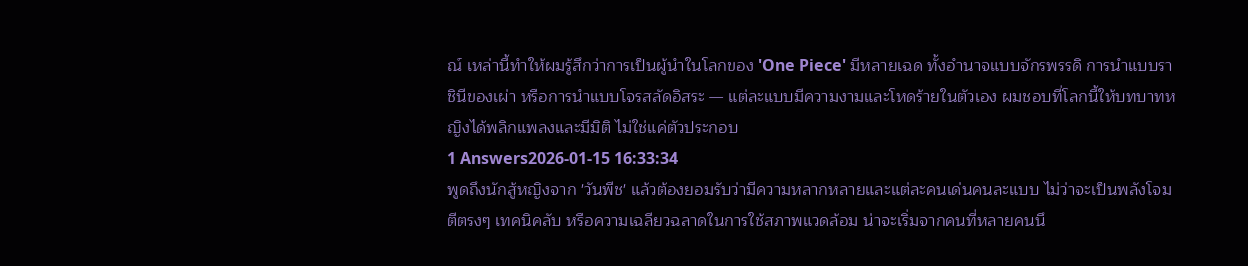ณ์ เหล่านี้ทำให้ผมรู้สึกว่าการเป็นผู้นำในโลกของ 'One Piece' มีหลายเฉด ทั้งอำนาจแบบจักรพรรดิ การนำแบบราชินีของเผ่า หรือการนำแบบโจรสลัดอิสระ — แต่ละแบบมีความงามและโหดร้ายในตัวเอง ผมชอบที่โลกนี้ให้บทบาทหญิงได้พลิกแพลงและมีมิติ ไม่ใช่แค่ตัวประกอบ
1 Answers2026-01-15 16:33:34
พูดถึงนักสู้หญิงจาก 'วันพีช' แล้วต้องยอมรับว่ามีความหลากหลายและแต่ละคนเด่นคนละแบบ ไม่ว่าจะเป็นพลังโจมตีตรงๆ เทคนิคลับ หรือความเฉลียวฉลาดในการใช้สภาพแวดล้อม น่าจะเริ่มจากคนที่หลายคนนึ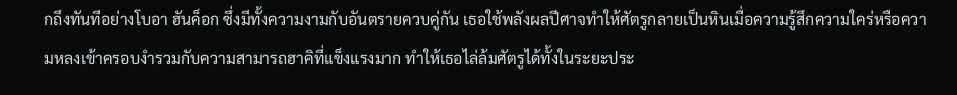กถึงทันทีอย่างโบอา ฮันค็อก ซึ่งมีทั้งความงามกับอันตรายควบคู่กัน เธอใช้พลังผลปีศาจทำให้ศัตรูกลายเป็นหินเมื่อความรู้สึกความใคร่หรือความหลงเข้าครอบงำรวมกับความสามารถฮาคิที่แข็งแรงมาก ทำให้เธอไล่ล้มศัตรูได้ทั้งในระยะประ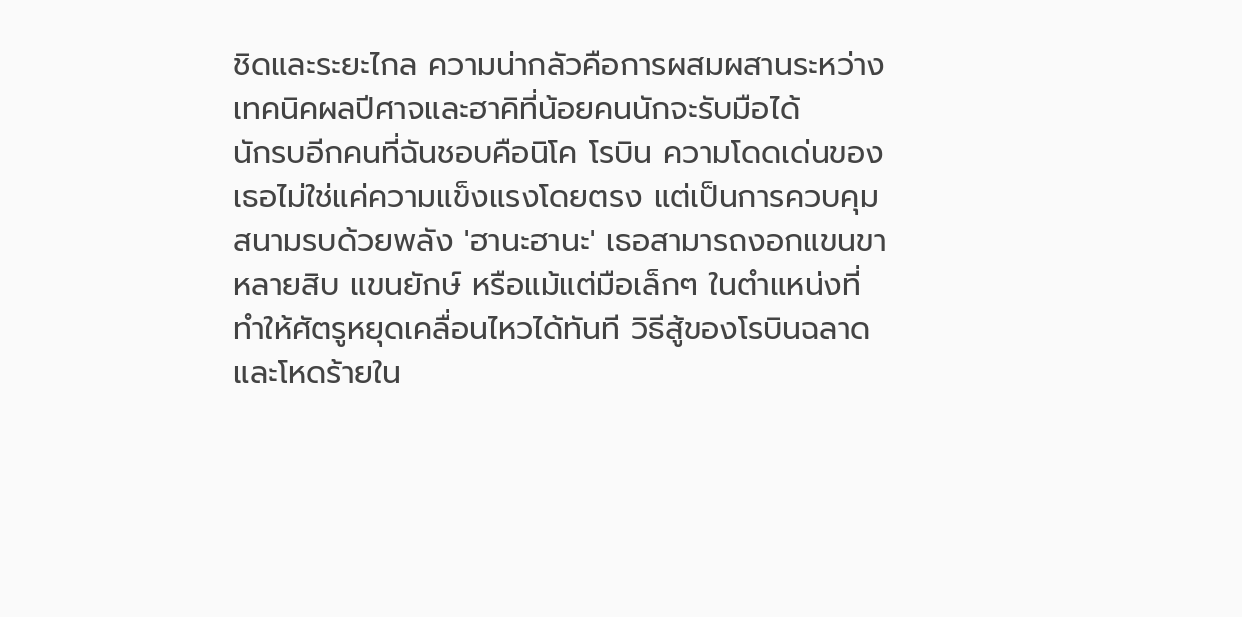ชิดและระยะไกล ความน่ากลัวคือการผสมผสานระหว่างเทคนิคผลปีศาจและฮาคิที่น้อยคนนักจะรับมือได้
นักรบอีกคนที่ฉันชอบคือนิโค โรบิน ความโดดเด่นของเธอไม่ใช่แค่ความแข็งแรงโดยตรง แต่เป็นการควบคุมสนามรบด้วยพลัง 'ฮานะฮานะ' เธอสามารถงอกแขนขาหลายสิบ แขนยักษ์ หรือแม้แต่มือเล็กๆ ในตำแหน่งที่ทำให้ศัตรูหยุดเคลื่อนไหวได้ทันที วิธีสู้ของโรบินฉลาดและโหดร้ายใน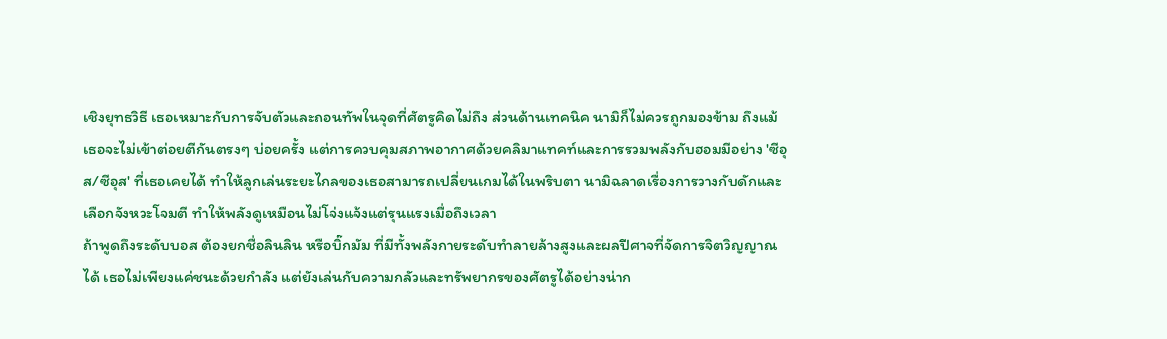เชิงยุทธวิธี เธอเหมาะกับการจับตัวและถอนทัพในจุดที่ศัตรูคิดไม่ถึง ส่วนด้านเทคนิค นามิก็ไม่ควรถูกมองข้าม ถึงแม้เธอจะไม่เข้าต่อยตีกันตรงๆ บ่อยครั้ง แต่การควบคุมสภาพอากาศด้วยคลิมาแทคท์และการรวมพลังกับฮอมมีอย่าง 'ซีอุส/ซีอุส' ที่เธอเคยได้ ทำให้ลูกเล่นระยะไกลของเธอสามารถเปลี่ยนเกมได้ในพริบตา นามิฉลาดเรื่องการวางกับดักและเลือกจังหวะโจมตี ทำให้พลังดูเหมือนไม่โจ่งแจ้งแต่รุนแรงเมื่อถึงเวลา
ถ้าพูดถึงระดับบอส ต้องยกชื่อลินลิน หรือบิ๊กมัม ที่มีทั้งพลังกายระดับทำลายล้างสูงและผลปีศาจที่จัดการจิตวิญญาณได้ เธอไม่เพียงแค่ชนะด้วยกำลัง แต่ยังเล่นกับความกลัวและทรัพยากรของศัตรูได้อย่างน่าก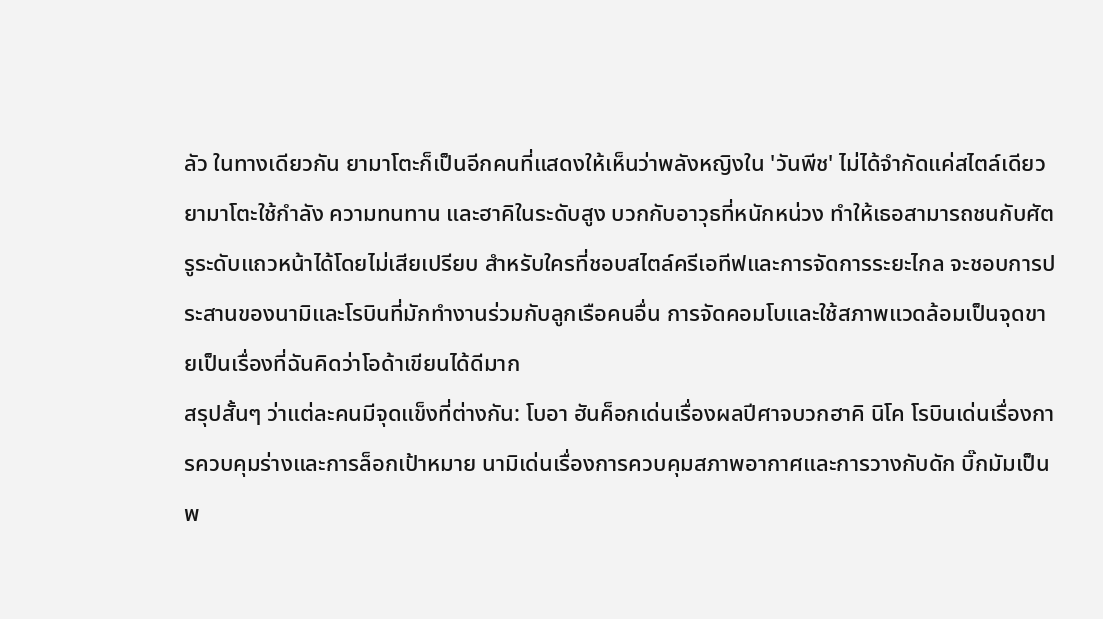ลัว ในทางเดียวกัน ยามาโตะก็เป็นอีกคนที่แสดงให้เห็นว่าพลังหญิงใน 'วันพีช' ไม่ได้จำกัดแค่สไตล์เดียว ยามาโตะใช้กำลัง ความทนทาน และฮาคิในระดับสูง บวกกับอาวุธที่หนักหน่วง ทำให้เธอสามารถชนกับศัตรูระดับแถวหน้าได้โดยไม่เสียเปรียบ สำหรับใครที่ชอบสไตล์ครีเอทีฟและการจัดการระยะไกล จะชอบการประสานของนามิและโรบินที่มักทำงานร่วมกับลูกเรือคนอื่น การจัดคอมโบและใช้สภาพแวดล้อมเป็นจุดขายเป็นเรื่องที่ฉันคิดว่าโอด้าเขียนได้ดีมาก
สรุปสั้นๆ ว่าแต่ละคนมีจุดแข็งที่ต่างกัน: โบอา ฮันค็อกเด่นเรื่องผลปีศาจบวกฮาคิ นิโค โรบินเด่นเรื่องการควบคุมร่างและการล็อกเป้าหมาย นามิเด่นเรื่องการควบคุมสภาพอากาศและการวางกับดัก บิ๊กมัมเป็นพ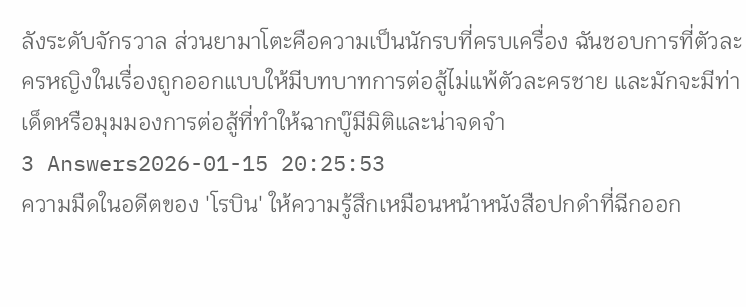ลังระดับจักรวาล ส่วนยามาโตะคือความเป็นนักรบที่ครบเครื่อง ฉันชอบการที่ตัวละครหญิงในเรื่องถูกออกแบบให้มีบทบาทการต่อสู้ไม่แพ้ตัวละครชาย และมักจะมีท่าเด็ดหรือมุมมองการต่อสู้ที่ทำให้ฉากบู๊มีมิติและน่าจดจำ
3 Answers2026-01-15 20:25:53
ความมืดในอดีตของ 'โรบิน' ให้ความรู้สึกเหมือนหน้าหนังสือปกดำที่ฉีกออก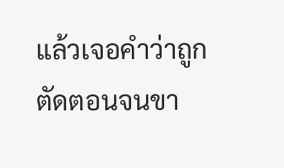แล้วเจอคำว่าถูกตัดตอนจนขา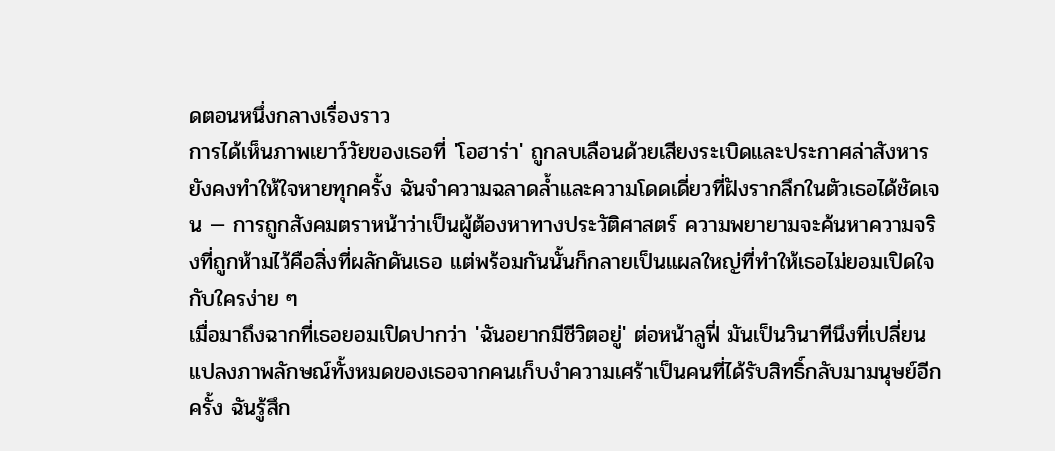ดตอนหนึ่งกลางเรื่องราว
การได้เห็นภาพเยาว์วัยของเธอที่ 'โอฮาร่า' ถูกลบเลือนด้วยเสียงระเบิดและประกาศล่าสังหารยังคงทำให้ใจหายทุกครั้ง ฉันจำความฉลาดล้ำและความโดดเดี่ยวที่ฝังรากลึกในตัวเธอได้ชัดเจน — การถูกสังคมตราหน้าว่าเป็นผู้ต้องหาทางประวัติศาสตร์ ความพยายามจะค้นหาความจริงที่ถูกห้ามไว้คือสิ่งที่ผลักดันเธอ แต่พร้อมกันนั้นก็กลายเป็นแผลใหญ่ที่ทำให้เธอไม่ยอมเปิดใจกับใครง่าย ๆ
เมื่อมาถึงฉากที่เธอยอมเปิดปากว่า 'ฉันอยากมีชีวิตอยู่' ต่อหน้าลูฟี่ มันเป็นวินาทีนึงที่เปลี่ยนแปลงภาพลักษณ์ทั้งหมดของเธอจากคนเก็บงำความเศร้าเป็นคนที่ได้รับสิทธิ์กลับมามนุษย์อีกครั้ง ฉันรู้สึก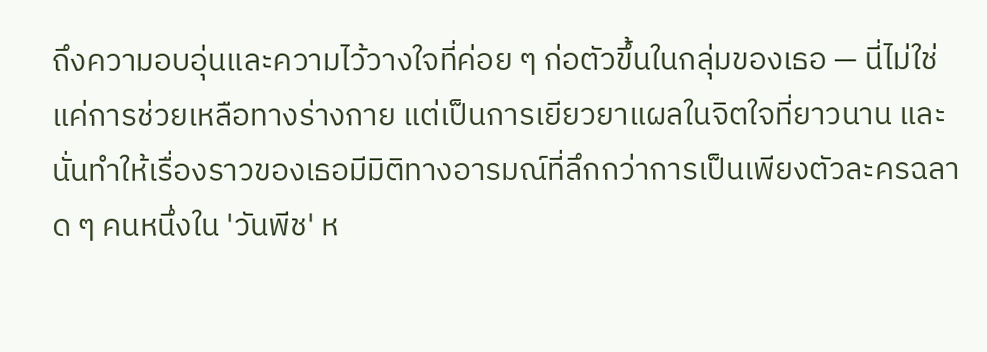ถึงความอบอุ่นและความไว้วางใจที่ค่อย ๆ ก่อตัวขึ้นในกลุ่มของเธอ — นี่ไม่ใช่แค่การช่วยเหลือทางร่างกาย แต่เป็นการเยียวยาแผลในจิตใจที่ยาวนาน และนั่นทำให้เรื่องราวของเธอมีมิติทางอารมณ์ที่ลึกกว่าการเป็นเพียงตัวละครฉลาด ๆ คนหนึ่งใน 'วันพีช' ห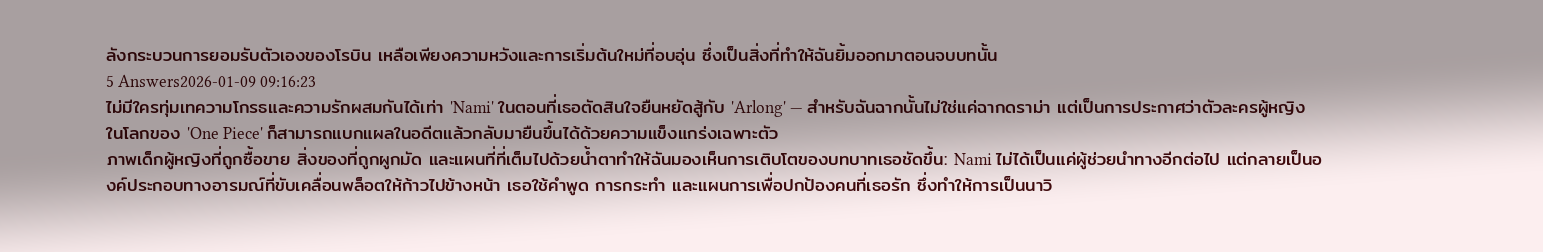ลังกระบวนการยอมรับตัวเองของโรบิน เหลือเพียงความหวังและการเริ่มต้นใหม่ที่อบอุ่น ซึ่งเป็นสิ่งที่ทำให้ฉันยิ้มออกมาตอนจบบทนั้น
5 Answers2026-01-09 09:16:23
ไม่มีใครทุ่มเทความโกรธและความรักผสมกันได้เท่า 'Nami' ในตอนที่เธอตัดสินใจยืนหยัดสู้กับ 'Arlong' — สำหรับฉันฉากนั้นไม่ใช่แค่ฉากดราม่า แต่เป็นการประกาศว่าตัวละครผู้หญิงในโลกของ 'One Piece' ก็สามารถแบกแผลในอดีตแล้วกลับมายืนขึ้นได้ด้วยความแข็งแกร่งเฉพาะตัว
ภาพเด็กผู้หญิงที่ถูกซื้อขาย สิ่งของที่ถูกผูกมัด และแผนที่ที่เต็มไปด้วยน้ำตาทำให้ฉันมองเห็นการเติบโตของบทบาทเธอชัดขึ้น: Nami ไม่ได้เป็นแค่ผู้ช่วยนำทางอีกต่อไป แต่กลายเป็นองค์ประกอบทางอารมณ์ที่ขับเคลื่อนพล็อตให้ก้าวไปข้างหน้า เธอใช้คำพูด การกระทำ และแผนการเพื่อปกป้องคนที่เธอรัก ซึ่งทำให้การเป็นนาวิ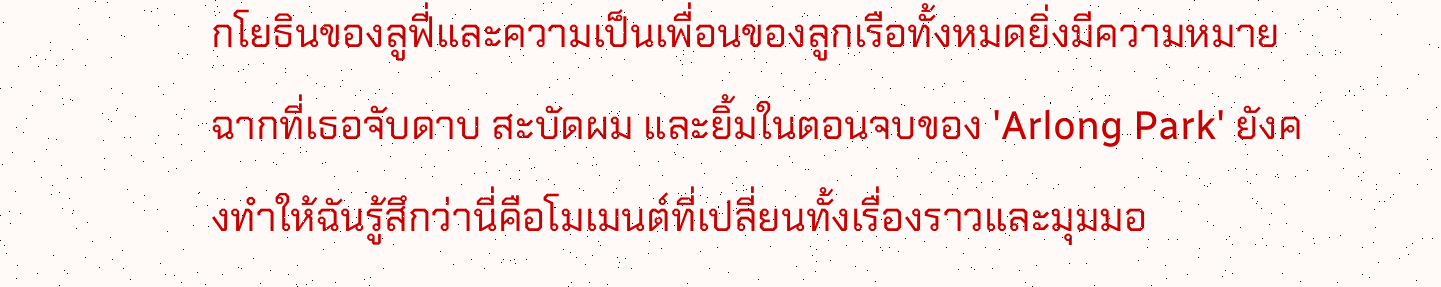กโยธินของลูฟี่และความเป็นเพื่อนของลูกเรือทั้งหมดยิ่งมีความหมาย
ฉากที่เธอจับดาบ สะบัดผม และยิ้มในตอนจบของ 'Arlong Park' ยังคงทำให้ฉันรู้สึกว่านี่คือโมเมนต์ที่เปลี่ยนทั้งเรื่องราวและมุมมอ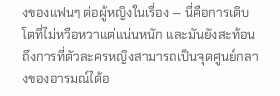งของแฟนๆ ต่อผู้หญิงในเรื่อง — นี่คือการเติบโตที่ไม่หวือหวาแต่แน่นหนัก และมันยังสะท้อนถึงการที่ตัวละครหญิงสามารถเป็นจุดศูนย์กลางของอารมณ์ได้อ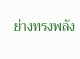ย่างทรงพลัง